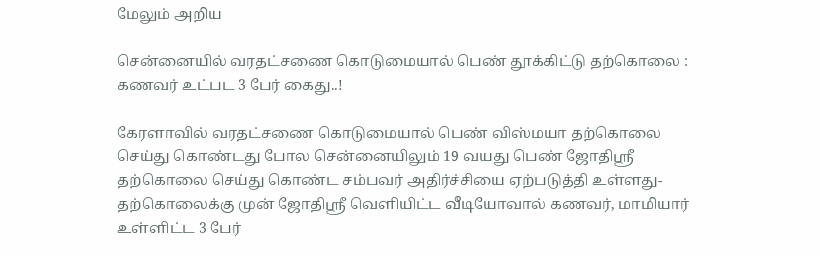மேலும் அறிய

சென்னையில் வரதட்சணை கொடுமையால் பெண் தூக்கிட்டு தற்கொலை : கணவர் உட்பட 3 பேர் கைது..!

கேரளாவில் வரதட்சணை கொடுமையால் பெண் விஸ்மயா தற்கொலை செய்து கொண்டது போல சென்னையிலும் 19 வயது பெண் ஜோதிஸ்ரீ தற்கொலை செய்து கொண்ட சம்பவர் அதிர்ச்சியை ஏற்படுத்தி உள்ளது- தற்கொலைக்கு முன் ஜோதிஸ்ரீ வெளியிட்ட வீடியோவால் கணவர், மாமியார் உள்ளிட்ட 3 பேர்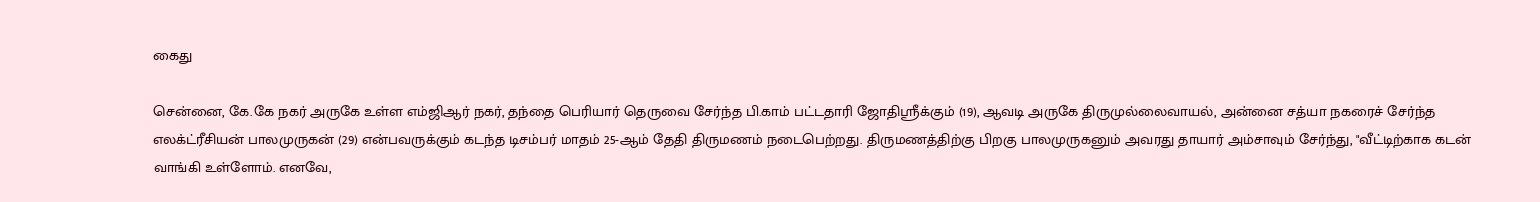கைது

சென்னை, கே.கே நகர் அருகே உள்ள எம்ஜிஆர் நகர், தந்தை பெரியார் தெருவை சேர்ந்த பி.காம் பட்டதாரி ஜோதிஸ்ரீக்கும் (19), ஆவடி அருகே திருமுல்லைவாயல், அன்னை சத்யா நகரைச் சேர்ந்த எலக்ட்ரீசியன் பாலமுருகன் (29) என்பவருக்கும் கடந்த டிசம்பர் மாதம் 25-ஆம் தேதி திருமணம் நடைபெற்றது. திருமணத்திற்கு பிறகு பாலமுருகனும் அவரது தாயார் அம்சாவும் சேர்ந்து, "வீட்டிற்காக கடன் வாங்கி உள்ளோம். எனவே,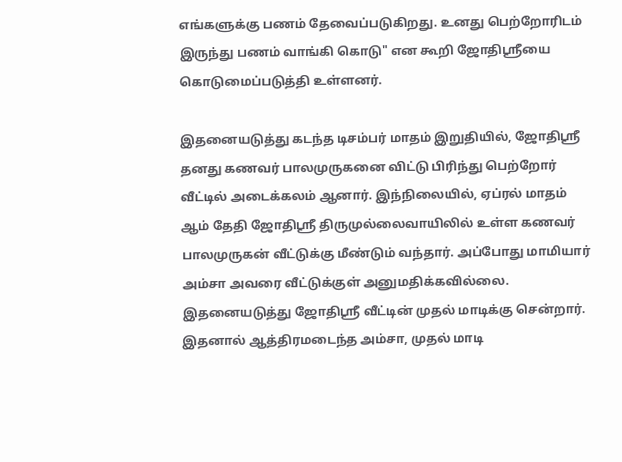எங்களுக்கு பணம் தேவைப்படுகிறது. உனது பெற்றோரிடம் இருந்து பணம் வாங்கி கொடு" என கூறி ஜோதிஸ்ரீயை கொடுமைப்படுத்தி உள்ளனர்.

இதனையடுத்து கடந்த டிசம்பர் மாதம் இறுதியில், ஜோதிஸ்ரீ தனது கணவர் பாலமுருகனை விட்டு பிரிந்து பெற்றோர் வீட்டில் அடைக்கலம் ஆனார். இந்நிலையில், ஏப்ரல் மாதம் ஆம் தேதி ஜோதிஸ்ரீ திருமுல்லைவாயிலில் உள்ள கணவர் பாலமுருகன் வீட்டுக்கு மீண்டும் வந்தார். அப்போது மாமியார் அம்சா அவரை வீட்டுக்குள் அனுமதிக்கவில்லை. இதனையடுத்து ஜோதிஸ்ரீ வீட்டின் முதல் மாடிக்கு சென்றார். இதனால் ஆத்திரமடைந்த அம்சா, முதல் மாடி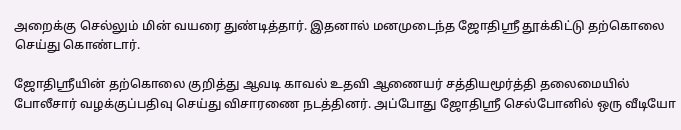அறைக்கு செல்லும் மின் வயரை துண்டித்தார். இதனால் மனமுடைந்த ஜோதிஸ்ரீ தூக்கிட்டு தற்கொலை செய்து கொண்டார்.

ஜோதிஸ்ரீயின் தற்கொலை குறித்து ஆவடி காவல் உதவி ஆணையர் சத்தியமூர்த்தி தலைமையில் போலீசார் வழக்குப்பதிவு செய்து விசாரணை நடத்தினர். அப்போது ஜோதிஸ்ரீ செல்போனில் ஒரு வீடியோ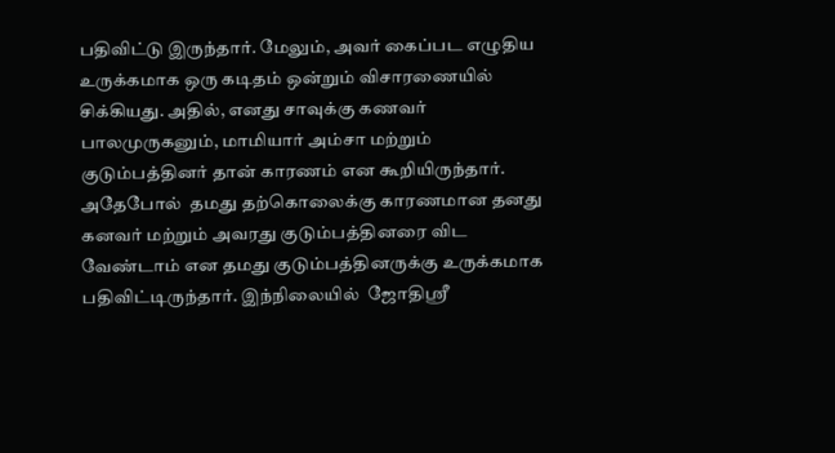பதிவிட்டு இருந்தார். மேலும், அவர் கைப்பட எழுதிய உருக்கமாக ஒரு கடிதம் ஒன்றும் விசாரணையில் சிக்கியது. அதில், எனது சாவுக்கு கணவர் பாலமுருகனும், மாமியார் அம்சா மற்றும் குடும்பத்தினர் தான் காரணம் என கூறியிருந்தார். அதேபோல்  தமது தற்கொலைக்கு காரணமான தனது கனவர் மற்றும் அவரது குடும்பத்தினரை விட வேண்டாம் என தமது குடும்பத்தினருக்கு உருக்கமாக பதிவிட்டிருந்தார். இந்நிலையில்  ஜோதிஸ்ரீ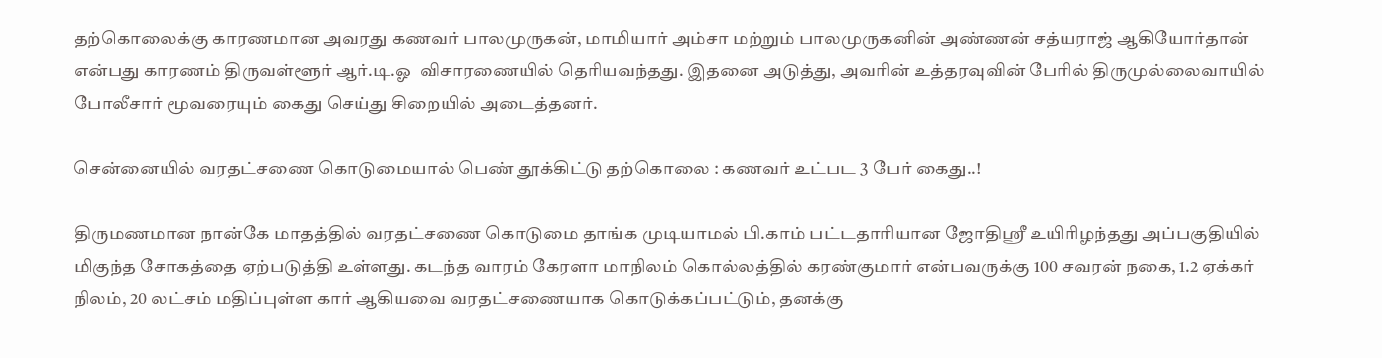தற்கொலைக்கு காரணமான அவரது கணவர் பாலமுருகன், மாமியார் அம்சா மற்றும் பாலமுருகனின் அண்ணன் சத்யராஜ் ஆகியோர்தான் என்பது காரணம் திருவள்ளூர் ஆர்.டி.ஓ  விசாரணையில் தெரியவந்தது. இதனை அடுத்து, அவரின் உத்தரவுவின் பேரில் திருமுல்லைவாயில் போலீசார் மூவரையும் கைது செய்து சிறையில் அடைத்தனர்.

சென்னையில் வரதட்சணை கொடுமையால் பெண் தூக்கிட்டு தற்கொலை : கணவர் உட்பட 3 பேர் கைது..!

திருமணமான நான்கே மாதத்தில் வரதட்சணை கொடுமை தாங்க முடியாமல் பி.காம் பட்டதாரியான ஜோதிஸ்ரீ உயிரிழந்தது அப்பகுதியில் மிகுந்த சோகத்தை ஏற்படுத்தி உள்ளது. கடந்த வாரம் கேரளா மாநிலம் கொல்லத்தில் கரண்குமார் என்பவருக்கு 100 சவரன் நகை, 1.2 ஏக்கர் நிலம், 20 லட்சம் மதிப்புள்ள கார் ஆகியவை வரதட்சணையாக கொடுக்கப்பட்டும், தனக்கு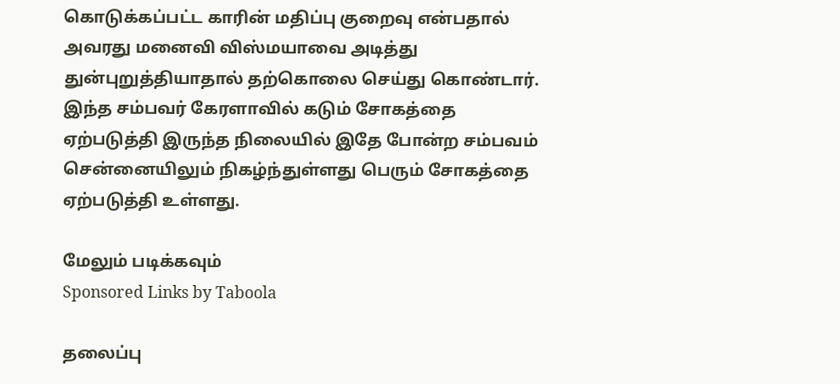கொடுக்கப்பட்ட காரின் மதிப்பு குறைவு என்பதால் அவரது மனைவி விஸ்மயாவை அடித்து துன்புறுத்தியாதால் தற்கொலை செய்து கொண்டார். இந்த சம்பவர் கேரளாவில் கடும் சோகத்தை ஏற்படுத்தி இருந்த நிலையில் இதே போன்ற சம்பவம் சென்னையிலும் நிகழ்ந்துள்ளது பெரும் சோகத்தை ஏற்படுத்தி உள்ளது.

மேலும் படிக்கவும்
Sponsored Links by Taboola

தலைப்பு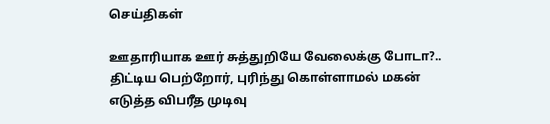செய்திகள்

ஊதாரியாக ஊர் சுத்துறியே வேலைக்கு போடா?.. திட்டிய பெற்றோர், புரிந்து கொள்ளாமல் மகன் எடுத்த விபரீத முடிவு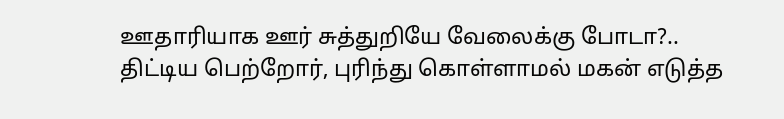ஊதாரியாக ஊர் சுத்துறியே வேலைக்கு போடா?.. திட்டிய பெற்றோர், புரிந்து கொள்ளாமல் மகன் எடுத்த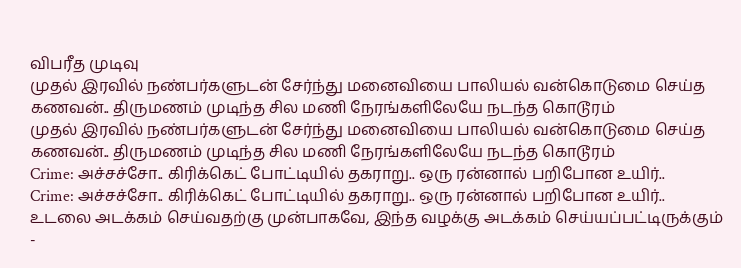விபரீத முடிவு
முதல் இரவில் நண்பர்களுடன் சேர்ந்து மனைவியை பாலியல் வன்கொடுமை செய்த கணவன்.. திருமணம் முடிந்த சில மணி நேரங்களிலேயே நடந்த கொடூரம்
முதல் இரவில் நண்பர்களுடன் சேர்ந்து மனைவியை பாலியல் வன்கொடுமை செய்த கணவன்.. திருமணம் முடிந்த சில மணி நேரங்களிலேயே நடந்த கொடூரம்
Crime: அச்சச்சோ.. கிரிக்கெட் போட்டியில் தகராறு.. ஒரு ரன்னால் பறிபோன உயிர்..
Crime: அச்சச்சோ.. கிரிக்கெட் போட்டியில் தகராறு.. ஒரு ரன்னால் பறிபோன உயிர்..
உடலை அடக்கம் செய்வதற்கு முன்பாகவே, இந்த வழக்கு அடக்கம் செய்யப்பட்டிருக்கும் -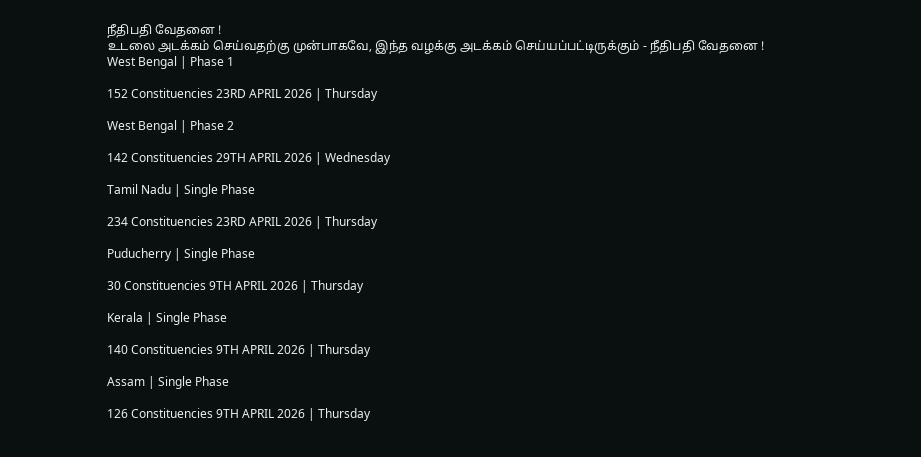நீதிபதி வேதனை !
உடலை அடக்கம் செய்வதற்கு முன்பாகவே, இந்த வழக்கு அடக்கம் செய்யப்பட்டிருக்கும் - நீதிபதி வேதனை !
West Bengal | Phase 1

152 Constituencies 23RD APRIL 2026 | Thursday

West Bengal | Phase 2

142 Constituencies 29TH APRIL 2026 | Wednesday

Tamil Nadu | Single Phase

234 Constituencies 23RD APRIL 2026 | Thursday

Puducherry | Single Phase

30 Constituencies 9TH APRIL 2026 | Thursday

Kerala | Single Phase

140 Constituencies 9TH APRIL 2026 | Thursday

Assam | Single Phase

126 Constituencies 9TH APRIL 2026 | Thursday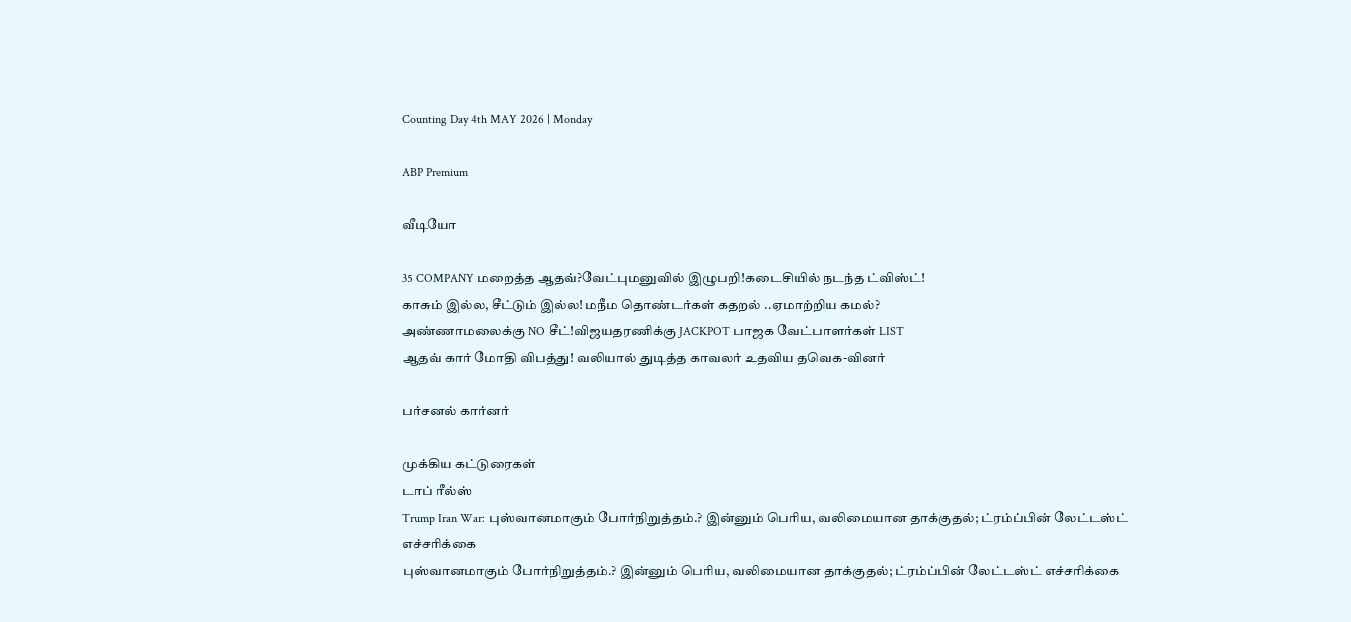Counting Day 4th MAY 2026 | Monday

ABP Premium

வீடியோ

35 COMPANY மறைத்த ஆதவ்?வேட்புமனுவில் இழுபறி!கடைசியில் நடந்த ட்விஸ்ட்!
காசும் இல்ல, சீட்டும் இல்ல! மநீம தொண்டர்கள் கதறல் ..ஏமாற்றிய கமல்?
அண்ணாமலைக்கு NO சீட்!விஜயதரணிக்கு JACKPOT பாஜக வேட்பாளர்கள் LIST
ஆதவ் கார் மோதி விபத்து! வலியால் துடித்த காவலர் உதவிய தவெக-வினர்

பர்சனல் கார்னர்

முக்கிய கட்டுரைகள்
டாப் ரீல்ஸ்
Trump Iran War: புஸ்வானமாகும் போர்நிறுத்தம்.? இன்னும் பெரிய, வலிமையான தாக்குதல்; ட்ரம்ப்பின் லேட்டஸ்ட் எச்சரிக்கை
புஸ்வானமாகும் போர்நிறுத்தம்.? இன்னும் பெரிய, வலிமையான தாக்குதல்; ட்ரம்ப்பின் லேட்டஸ்ட் எச்சரிக்கை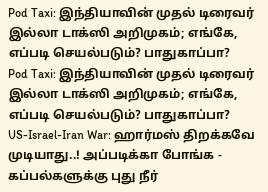Pod Taxi: இந்தியாவின் முதல் டிரைவர் இல்லா டாக்ஸி அறிமுகம்; எங்கே, எப்படி செயல்படும்? பாதுகாப்பா?
Pod Taxi: இந்தியாவின் முதல் டிரைவர் இல்லா டாக்ஸி அறிமுகம்; எங்கே, எப்படி செயல்படும்? பாதுகாப்பா?
US-Israel-Iran War: ஹார்மஸ் திறக்கவே முடியாது..! அப்படிக்கா போங்க - கப்பல்களுக்கு புது நீர்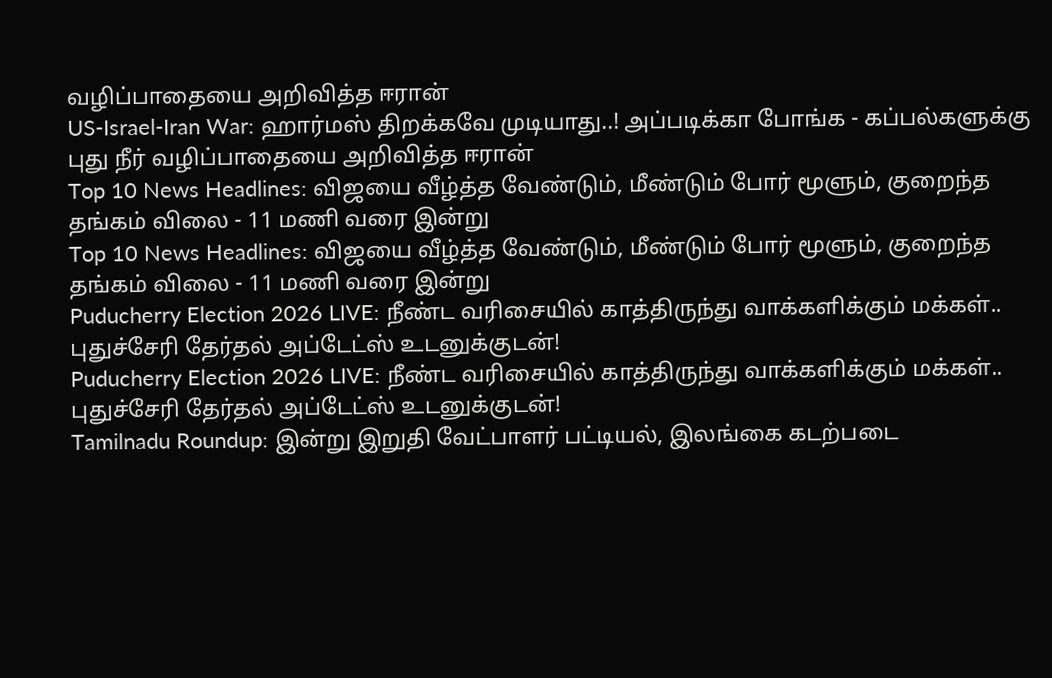வழிப்பாதையை அறிவித்த ஈரான்
US-Israel-Iran War: ஹார்மஸ் திறக்கவே முடியாது..! அப்படிக்கா போங்க - கப்பல்களுக்கு புது நீர் வழிப்பாதையை அறிவித்த ஈரான்
Top 10 News Headlines: விஜயை வீழ்த்த வேண்டும், மீண்டும் போர் மூளும், குறைந்த தங்கம் விலை - 11 மணி வரை இன்று
Top 10 News Headlines: விஜயை வீழ்த்த வேண்டும், மீண்டும் போர் மூளும், குறைந்த தங்கம் விலை - 11 மணி வரை இன்று
Puducherry Election 2026 LIVE: நீண்ட வரிசையில் காத்திருந்து வாக்களிக்கும் மக்கள்.. புதுச்சேரி தேர்தல் அப்டேட்ஸ் உடனுக்குடன்!
Puducherry Election 2026 LIVE: நீண்ட வரிசையில் காத்திருந்து வாக்களிக்கும் மக்கள்.. புதுச்சேரி தேர்தல் அப்டேட்ஸ் உடனுக்குடன்!
Tamilnadu Roundup: இன்று இறுதி வேட்பாளர் பட்டியல், இலங்கை கடற்படை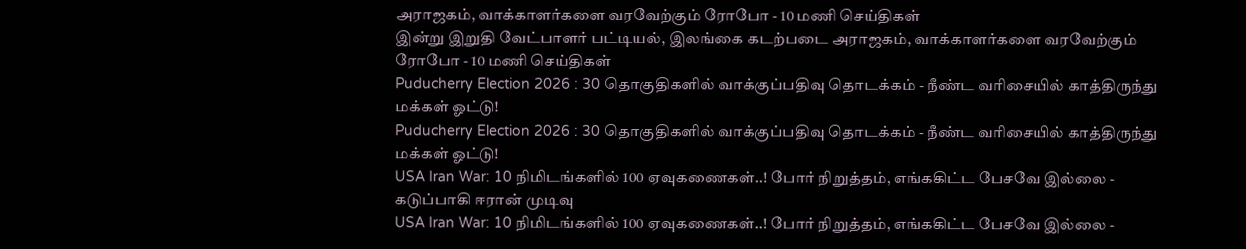அராஜகம், வாக்காளர்களை வரவேற்கும் ரோபோ - 10 மணி செய்திகள்
இன்று இறுதி வேட்பாளர் பட்டியல், இலங்கை கடற்படை அராஜகம், வாக்காளர்களை வரவேற்கும் ரோபோ - 10 மணி செய்திகள்
Puducherry Election 2026 : 30 தொகுதிகளில் வாக்குப்பதிவு தொடக்கம் - நீண்ட வரிசையில் காத்திருந்து மக்கள் ஓட்டு!
Puducherry Election 2026 : 30 தொகுதிகளில் வாக்குப்பதிவு தொடக்கம் - நீண்ட வரிசையில் காத்திருந்து மக்கள் ஓட்டு!
USA Iran War: 10 நிமிடங்களில் 100 ஏவுகணைகள்..! போர் நிறுத்தம், எங்ககிட்ட பேசவே இல்லை - கடுப்பாகி ஈரான் முடிவு
USA Iran War: 10 நிமிடங்களில் 100 ஏவுகணைகள்..! போர் நிறுத்தம், எங்ககிட்ட பேசவே இல்லை -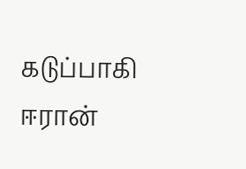கடுப்பாகி ஈரான்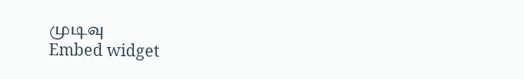முடிவு
Embed widget